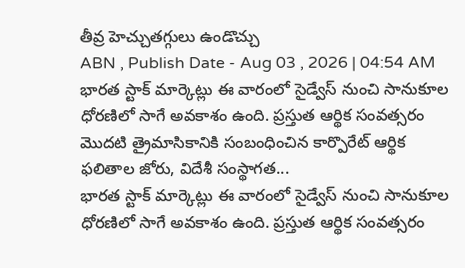తీవ్ర హెచ్చుతగ్గులు ఉండొచ్చు
ABN , Publish Date - Aug 03 , 2026 | 04:54 AM
భారత స్టాక్ మార్కెట్లు ఈ వారంలో సైడ్వేస్ నుంచి సానుకూల ధోరణిలో సాగే అవకాశం ఉంది. ప్రస్తుత ఆర్థిక సంవత్సరం మొదటి త్రైమాసికానికి సంబంధించిన కార్పొరేట్ ఆర్థిక ఫలితాల జోరు, విదేశీ సంస్థాగత...
భారత స్టాక్ మార్కెట్లు ఈ వారంలో సైడ్వేస్ నుంచి సానుకూల ధోరణిలో సాగే అవకాశం ఉంది. ప్రస్తుత ఆర్థిక సంవత్సరం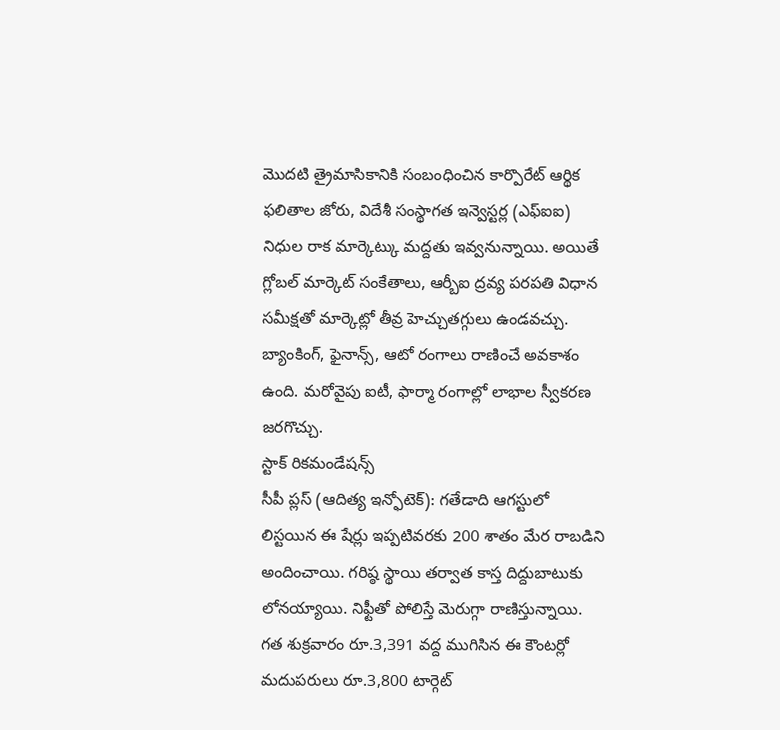మొదటి త్రైమాసికానికి సంబంధించిన కార్పొరేట్ ఆర్థిక ఫలితాల జోరు, విదేశీ సంస్థాగత ఇన్వెస్టర్ల (ఎఫ్ఐఐ) నిధుల రాక మార్కెట్కు మద్దతు ఇవ్వనున్నాయి. అయితే గ్లోబల్ మార్కెట్ సంకేతాలు, ఆర్బీఐ ద్రవ్య పరపతి విధాన సమీక్షతో మార్కెట్లో తీవ్ర హెచ్చుతగ్గులు ఉండవచ్చు. బ్యాంకింగ్, ఫైనాన్స్, ఆటో రంగాలు రాణించే అవకాశం ఉంది. మరోవైపు ఐటీ, ఫార్మా రంగాల్లో లాభాల స్వీకరణ జరగొచ్చు.
స్టాక్ రికమండేషన్స్
సీపీ ప్లస్ (ఆదిత్య ఇన్ఫోటెక్): గతేడాది ఆగస్టులో లిస్టయిన ఈ షేర్లు ఇప్పటివరకు 200 శాతం మేర రాబడిని అందించాయి. గరిష్ఠ స్థాయి తర్వాత కాస్త దిద్దుబాటుకు లోనయ్యాయి. నిఫ్టీతో పోలిస్తే మెరుగ్గా రాణిస్తున్నాయి. గత శుక్రవారం రూ.3,391 వద్ద ముగిసిన ఈ కౌంటర్లో మదుపరులు రూ.3,800 టార్గెట్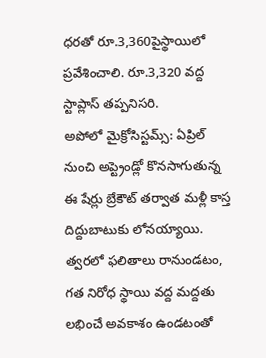ధరతో రూ.3,360పైస్థాయిలో ప్రవేశించాలి. రూ.3,320 వద్ద స్టాప్లాస్ తప్పనిసరి.
అపోలో మైక్రోసిస్టమ్స్: ఏప్రిల్ నుంచి అప్ట్రెండ్లో కొనసాగుతున్న ఈ షేర్లు బ్రేకౌట్ తర్వాత మళ్లీ కాస్త దిద్దుబాటుకు లోనయ్యాయి. త్వరలో ఫలితాలు రానుండటం, గత నిరోధ స్థాయి వద్ద మద్దతు లభించే అవకాశం ఉండటంతో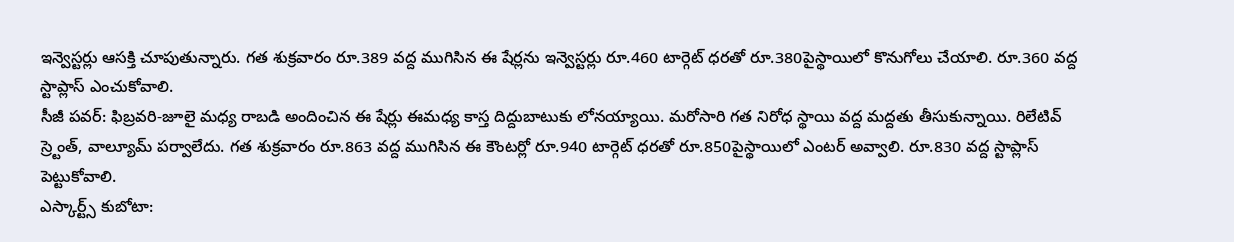ఇన్వెస్టర్లు ఆసక్తి చూపుతున్నారు. గత శుక్రవారం రూ.389 వద్ద ముగిసిన ఈ షేర్లను ఇన్వెస్టర్లు రూ.460 టార్గెట్ ధరతో రూ.380పైస్థాయిలో కొనుగోలు చేయాలి. రూ.360 వద్ద స్టాప్లాస్ ఎంచుకోవాలి.
సీజీ పవర్: ఫిబ్రవరి-జూలై మధ్య రాబడి అందించిన ఈ షేర్లు ఈమధ్య కాస్త దిద్దుబాటుకు లోనయ్యాయి. మరోసారి గత నిరోధ స్థాయి వద్ద మద్దతు తీసుకున్నాయి. రిలేటివ్ స్ర్టెంత్, వాల్యూమ్ పర్వాలేదు. గత శుక్రవారం రూ.863 వద్ద ముగిసిన ఈ కౌంటర్లో రూ.940 టార్గెట్ ధరతో రూ.850పైస్థాయిలో ఎంటర్ అవ్వాలి. రూ.830 వద్ద స్టాప్లాస్ పెట్టుకోవాలి.
ఎస్కార్ట్స్ కుబోటా: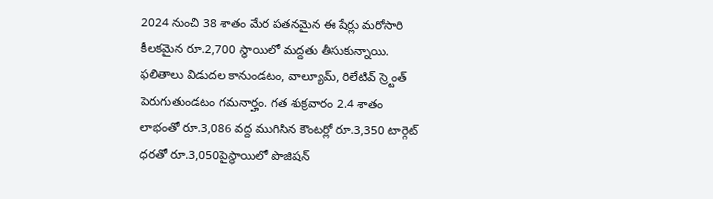2024 నుంచి 38 శాతం మేర పతనమైన ఈ షేర్లు మరోసారి కీలకమైన రూ.2,700 స్థాయిలో మద్దతు తీసుకున్నాయి. ఫలితాలు విడుదల కానుండటం, వాల్యూమ్, రిలేటివ్ స్ర్టెంత్ పెరుగుతుండటం గమనార్హం. గత శుక్రవారం 2.4 శాతం లాభంతో రూ.3,086 వద్ద ముగిసిన కౌంటర్లో రూ.3,350 టార్గెట్ ధరతో రూ.3,050పైస్థాయిలో పొజిషన్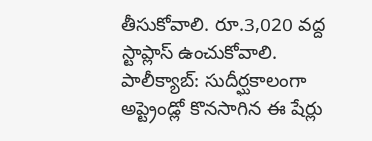తీసుకోవాలి. రూ.3,020 వద్ద స్టాప్లాస్ ఉంచుకోవాలి.
పాలీక్యాబ్: సుదీర్ఘకాలంగా అప్ట్రెండ్లో కొనసాగిన ఈ షేర్లు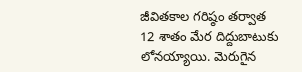జీవితకాల గరిష్ఠం తర్వాత 12 శాతం మేర దిద్దుబాటుకు లోనయ్యాయి. మెరుగైన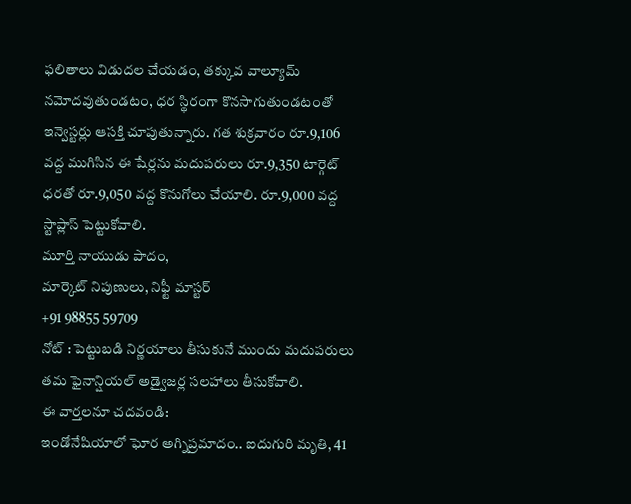ఫలితాలు విడుదల చేయడం, తక్కువ వాల్యూమ్ నమోదవుతుండటం, ధర స్థిరంగా కొనసాగుతుండటంతో ఇన్వెస్టర్లు ఆసక్తి చూపుతున్నారు. గత శుక్రవారం రూ.9,106 వద్ద ముగిసిన ఈ షేర్లను మదుపరులు రూ.9,350 టార్గెట్ ధరతో రూ.9,050 వద్ద కొనుగోలు చేయాలి. రూ.9,000 వద్ద స్టాప్లాస్ పెట్టుకోవాలి.
మూర్తి నాయుడు పాదం,
మార్కెట్ నిపుణులు, నిఫ్టీ మాస్టర్
+91 98855 59709
నోట్ : పెట్టుబడి నిర్ణయాలు తీసుకునే ముందు మదుపరులు తమ ఫైనాన్షియల్ అడ్వైజర్ల సలహాలు తీసుకోవాలి.
ఈ వార్తలనూ చదవండి:
ఇండోనేషియాలో ఘోర అగ్నిప్రమాదం.. ఐదుగురి మృతి, 41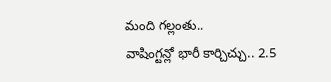మంది గల్లంతు..
వాషింగ్టన్లో భారీ కార్చిచ్చు.. 2.5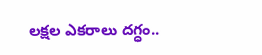లక్షల ఎకరాలు దగ్ధం..